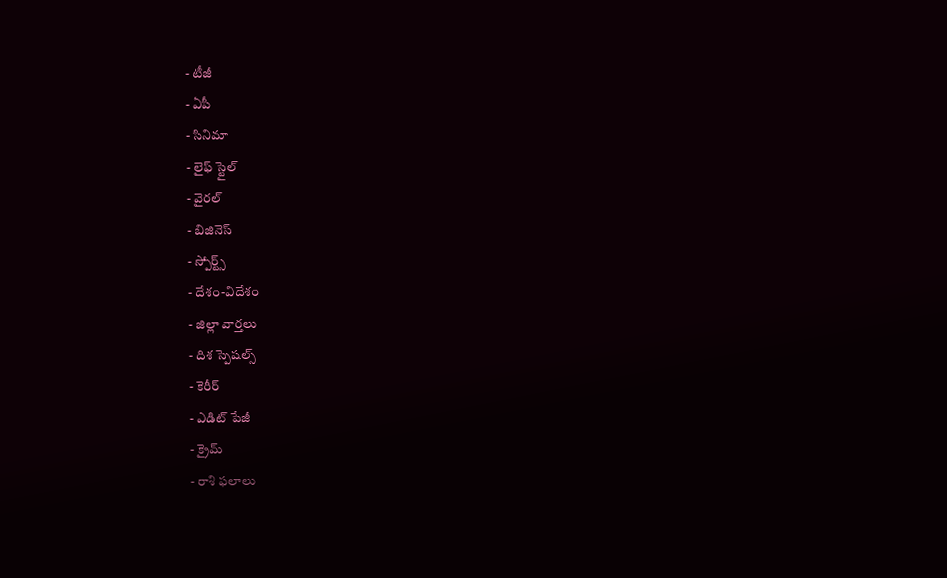- టీజీ
- ఏపీ
- సినిమా
- లైఫ్ స్టైల్
- వైరల్
- బిజినెస్
- స్పోర్ట్స్
- దేశం-విదేశం
- జిల్లా వార్తలు
- దిశ స్పెషల్స్
- కెరీర్
- ఎడిట్ పేజీ
- క్రైమ్
- రాశి ఫలాలు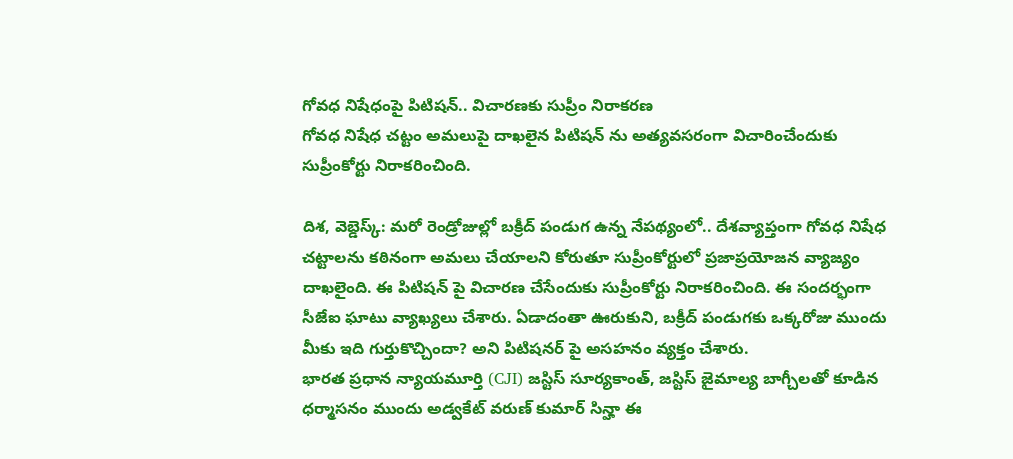గోవధ నిషేధంపై పిటిషన్.. విచారణకు సుప్రీం నిరాకరణ
గోవధ నిషేధ చట్టం అమలుపై దాఖలైన పిటిషన్ ను అత్యవసరంగా విచారించేందుకు సుప్రీంకోర్టు నిరాకరించింది.

దిశ, వెబ్డెస్క్: మరో రెండ్రోజుల్లో బక్రీద్ పండుగ ఉన్న నేపథ్యంలో.. దేశవ్యాప్తంగా గోవధ నిషేధ చట్టాలను కఠినంగా అమలు చేయాలని కోరుతూ సుప్రీంకోర్టులో ప్రజాప్రయోజన వ్యాజ్యం దాఖలైంది. ఈ పిటిషన్ పై విచారణ చేసేందుకు సుప్రీంకోర్టు నిరాకరించింది. ఈ సందర్భంగా సీజేఐ ఘాటు వ్యాఖ్యలు చేశారు. ఏడాదంతా ఊరుకుని, బక్రీద్ పండుగకు ఒక్కరోజు ముందు మీకు ఇది గుర్తుకొచ్చిందా? అని పిటిషనర్ పై అసహనం వ్యక్తం చేశారు.
భారత ప్రధాన న్యాయమూర్తి (CJI) జస్టిస్ సూర్యకాంత్, జస్టిస్ జైమాల్య బాగ్చీలతో కూడిన ధర్మాసనం ముందు అడ్వకేట్ వరుణ్ కుమార్ సిన్హా ఈ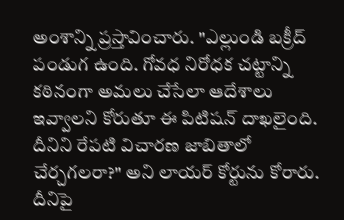అంశాన్ని ప్రస్తావించారు. "ఎల్లుండి బక్రీద్ పండుగ ఉంది. గోవధ నిరోధక చట్టాన్ని కఠినంగా అమలు చేసేలా ఆదేశాలు ఇవ్వాలని కోరుతూ ఈ పిటిషన్ దాఖలైంది. దీనిని రేపటి విచారణ జాబితాలో చేర్చగలరా?" అని లాయర్ కోర్టును కోరారు. దీనిపై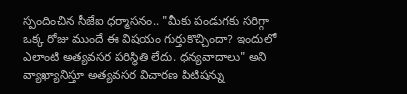స్పందించిన సీజేఐ ధర్మాసనం.. "మీకు పండుగకు సరిగ్గా ఒక్క రోజు ముందే ఈ విషయం గుర్తుకొచ్చిందా? ఇందులో ఎలాంటి అత్యవసర పరిస్థితి లేదు. ధన్యవాదాలు" అని వ్యాఖ్యానిస్తూ అత్యవసర విచారణ పిటిషన్ను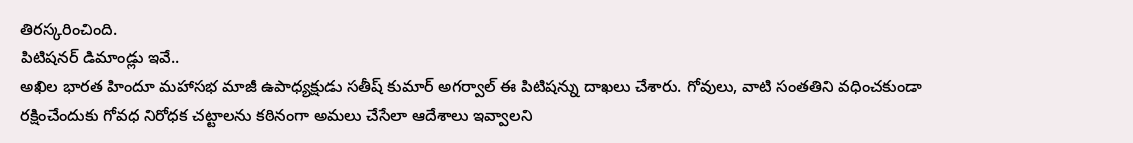తిరస్కరించింది.
పిటిషనర్ డిమాండ్లు ఇవే..
అఖిల భారత హిందూ మహాసభ మాజీ ఉపాధ్యక్షుడు సతీష్ కుమార్ అగర్వాల్ ఈ పిటిషన్ను దాఖలు చేశారు. గోవులు, వాటి సంతతిని వధించకుండా రక్షించేందుకు గోవధ నిరోధక చట్టాలను కఠినంగా అమలు చేసేలా ఆదేశాలు ఇవ్వాలని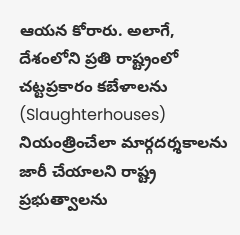ఆయన కోరారు. అలాగే, దేశంలోని ప్రతి రాష్ట్రంలో చట్టప్రకారం కబేళాలను (Slaughterhouses) నియంత్రించేలా మార్గదర్శకాలను జారీ చేయాలని రాష్ట్ర ప్రభుత్వాలను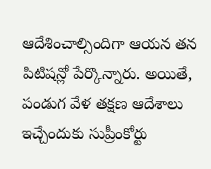ఆదేశించాల్సిందిగా ఆయన తన పిటిషన్లో పేర్కొన్నారు. అయితే, పండుగ వేళ తక్షణ ఆదేశాలు ఇచ్చేందుకు సుప్రీంకోర్టు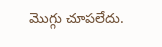మొగ్గు చూపలేదు.